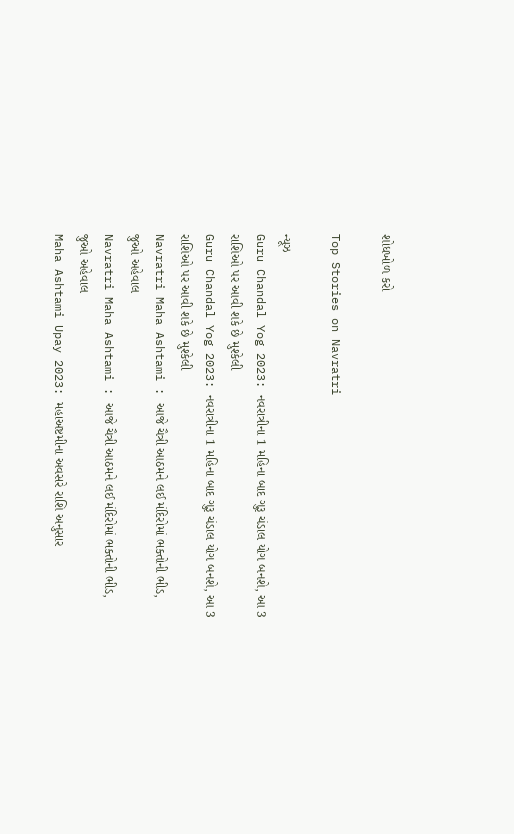શોધખોળ કરો

Top Stories on Navratri

ન્યૂઝ
Guru Chandal Yog 2023: નવરાત્રીના 1 મહિના બાદ ગુરૂ ચંડાલ યોગ બનશે, આ 3 રાશિઓ પર આવી શકે છે મુશ્કેલી
Guru Chandal Yog 2023: નવરાત્રીના 1 મહિના બાદ ગુરૂ ચંડાલ યોગ બનશે, આ 3 રાશિઓ પર આવી શકે છે મુશ્કેલી
Navratri Maha Ashtami : આજે ચૈત્રી આઠમને લઈ મંદિરોમાં ભક્તોની ભીડ, જુઓ અહેવાલ
Navratri Maha Ashtami : આજે ચૈત્રી આઠમને લઈ મંદિરોમાં ભક્તોની ભીડ, જુઓ અહેવાલ
Maha Ashtami Upay 2023: મહાઅષ્ટમીના અવસરે રાશિ અનુસાર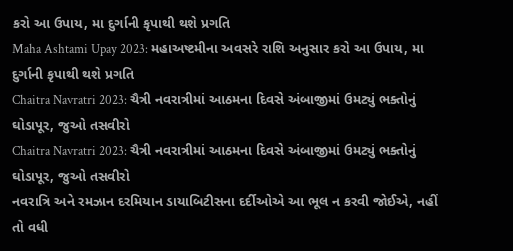કરો આ ઉપાય, મા દુર્ગાની કૃપાથી થશે પ્રગતિ
Maha Ashtami Upay 2023: મહાઅષ્ટમીના અવસરે રાશિ અનુસાર કરો આ ઉપાય, મા દુર્ગાની કૃપાથી થશે પ્રગતિ
Chaitra Navratri 2023: ચૈત્રી નવરાત્રીમાં આઠમના દિવસે અંબાજીમાં ઉમટ્યું ભક્તોનું ઘોડાપૂર, જુઓ તસવીરો
Chaitra Navratri 2023: ચૈત્રી નવરાત્રીમાં આઠમના દિવસે અંબાજીમાં ઉમટ્યું ભક્તોનું ઘોડાપૂર, જુઓ તસવીરો
નવરાત્રિ અને રમઝાન દરમિયાન ડાયાબિટીસના દર્દીઓએ આ ભૂલ ન કરવી જોઈએ, નહીં તો વધી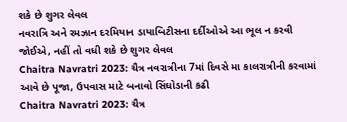શકે છે શુગર લેવલ
નવરાત્રિ અને રમઝાન દરમિયાન ડાયાબિટીસના દર્દીઓએ આ ભૂલ ન કરવી જોઈએ, નહીં તો વધી શકે છે શુગર લેવલ
Chaitra Navratri 2023: ચૈત્ર નવરાત્રીના 7માં દિવસે મા કાલરાત્રીની કરવામાં આવે છે પૂજા, ઉપવાસ માટે બનાવો સિંઘોડાની કઢી
Chaitra Navratri 2023: ચૈત્ર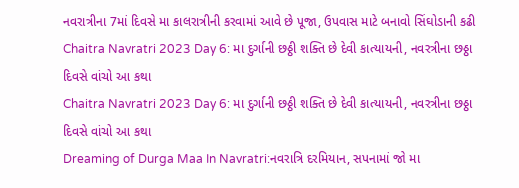નવરાત્રીના 7માં દિવસે મા કાલરાત્રીની કરવામાં આવે છે પૂજા, ઉપવાસ માટે બનાવો સિંઘોડાની કઢી
Chaitra Navratri 2023 Day 6: મા દુર્ગાની છઠ્ઠી શક્તિ છે દેવી કાત્યાયની, નવરત્રીના છઠ્ઠા દિવસે વાંચો આ કથા
Chaitra Navratri 2023 Day 6: મા દુર્ગાની છઠ્ઠી શક્તિ છે દેવી કાત્યાયની, નવરત્રીના છઠ્ઠા દિવસે વાંચો આ કથા
Dreaming of Durga Maa In Navratri:નવરાત્રિ દરમિયાન, સપનામાં જો મા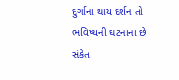દુર્ગાના થાય દર્શન તો ભવિષ્યની ઘટનાના છે સંકેત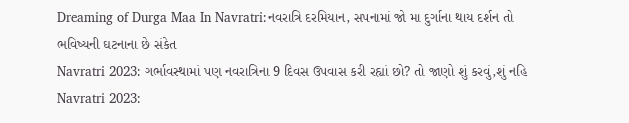Dreaming of Durga Maa In Navratri:નવરાત્રિ દરમિયાન, સપનામાં જો મા દુર્ગાના થાય દર્શન તો ભવિષ્યની ઘટનાના છે સંકેત
Navratri 2023: ગર્ભાવસ્થામાં પણ નવરાત્રિના 9 દિવસ ઉપવાસ કરી રહ્યાં છો? તો જાણો શું કરવું,શું નહિ
Navratri 2023: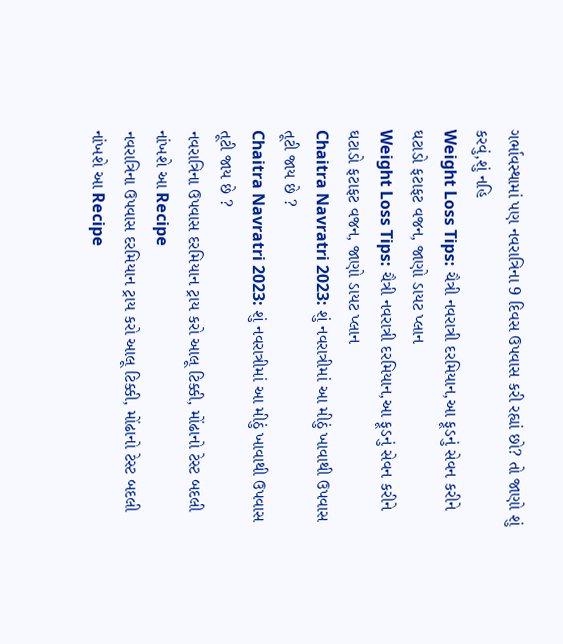ગર્ભાવસ્થામાં પણ નવરાત્રિના 9 દિવસ ઉપવાસ કરી રહ્યાં છો? તો જાણો શું કરવું,શું નહિ
Weight Loss Tips: ચૈત્રી નવરાત્રી દરમિયાન,આ ફૂડનું સેવન કરીને ઘટાડો ફટાફટ વજન, જાણો ડાયટ પ્લાન
Weight Loss Tips: ચૈત્રી નવરાત્રી દરમિયાન,આ ફૂડનું સેવન કરીને ઘટાડો ફટાફટ વજન, જાણો ડાયટ પ્લાન
Chaitra Navratri 2023: શું નવરાત્રીમાં આ મીઠું ખાવાથી ઉપવાસ તૂટી જાય છે ?
Chaitra Navratri 2023: શું નવરાત્રીમાં આ મીઠું ખાવાથી ઉપવાસ તૂટી જાય છે ?
નવરાત્રિના ઉપવાસ દરમિયાન ટ્રાય કરો આલૂ ટિક્કી, મોંઢાનો ટેસ્ટ બદલી નાંખશે આ Recipe
નવરાત્રિના ઉપવાસ દરમિયાન ટ્રાય કરો આલૂ ટિક્કી, મોંઢાનો ટેસ્ટ બદલી નાંખશે આ Recipe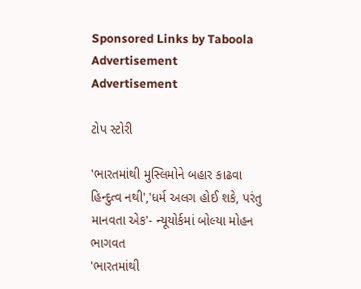Sponsored Links by Taboola
Advertisement
Advertisement

ટોપ સ્ટોરી

'ભારતમાંથી મુસ્લિમોને બહાર કાઢવા હિન્દુત્વ નથી','ધર્મ અલગ હોઈ શકે, પરંતુ માનવતા એક'- ન્યૂયોર્કમાં બોલ્યા મોહન ભાગવત
'ભારતમાંથી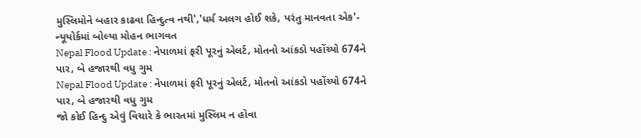મુસ્લિમોને બહાર કાઢવા હિન્દુત્વ નથી','ધર્મ અલગ હોઈ શકે, પરંતુ માનવતા એક'- ન્યૂયોર્કમાં બોલ્યા મોહન ભાગવત
Nepal Flood Update : નેપાળમાં ફરી પૂરનું એલર્ટ, મોતનો આંકડો પહોંચ્યો 674ને પાર, બે હજારથી વધુ ગુમ
Nepal Flood Update : નેપાળમાં ફરી પૂરનું એલર્ટ, મોતનો આંકડો પહોંચ્યો 674ને પાર, બે હજારથી વધુ ગુમ
જો કોઈ હિન્દુ એવું વિચારે કે ભારતમાં મુસ્લિમ ન હોવા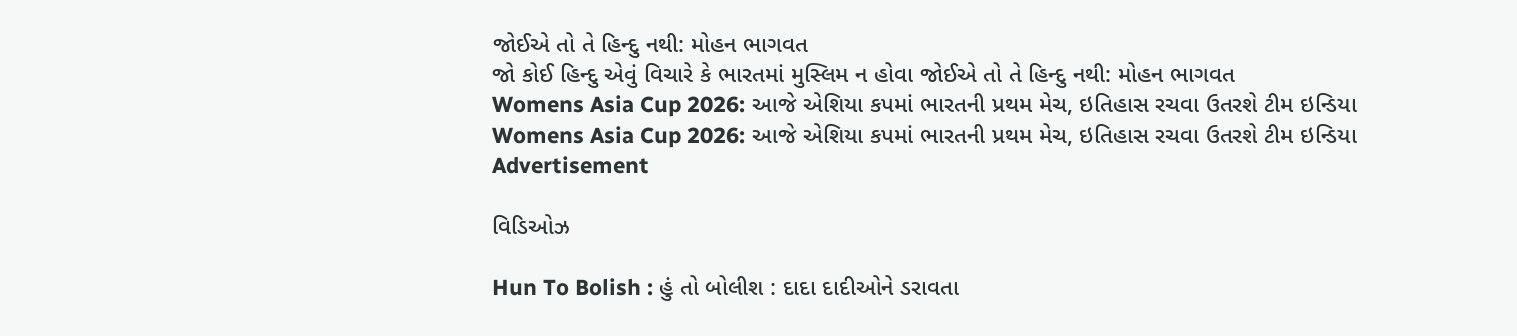જોઈએ તો તે હિન્દુ નથી: મોહન ભાગવત
જો કોઈ હિન્દુ એવું વિચારે કે ભારતમાં મુસ્લિમ ન હોવા જોઈએ તો તે હિન્દુ નથી: મોહન ભાગવત
Womens Asia Cup 2026: આજે એશિયા કપમાં ભારતની પ્રથમ મેચ, ઇતિહાસ રચવા ઉતરશે ટીમ ઇન્ડિયા
Womens Asia Cup 2026: આજે એશિયા કપમાં ભારતની પ્રથમ મેચ, ઇતિહાસ રચવા ઉતરશે ટીમ ઇન્ડિયા
Advertisement

વિડિઓઝ

Hun To Bolish : હું તો બોલીશ : દાદા દાદીઓને ડરાવતા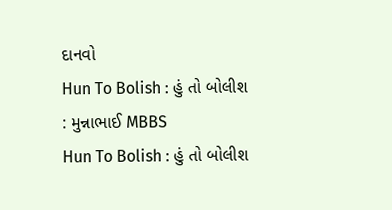દાનવો
Hun To Bolish : હું તો બોલીશ : મુન્નાભાઈ MBBS
Hun To Bolish : હું તો બોલીશ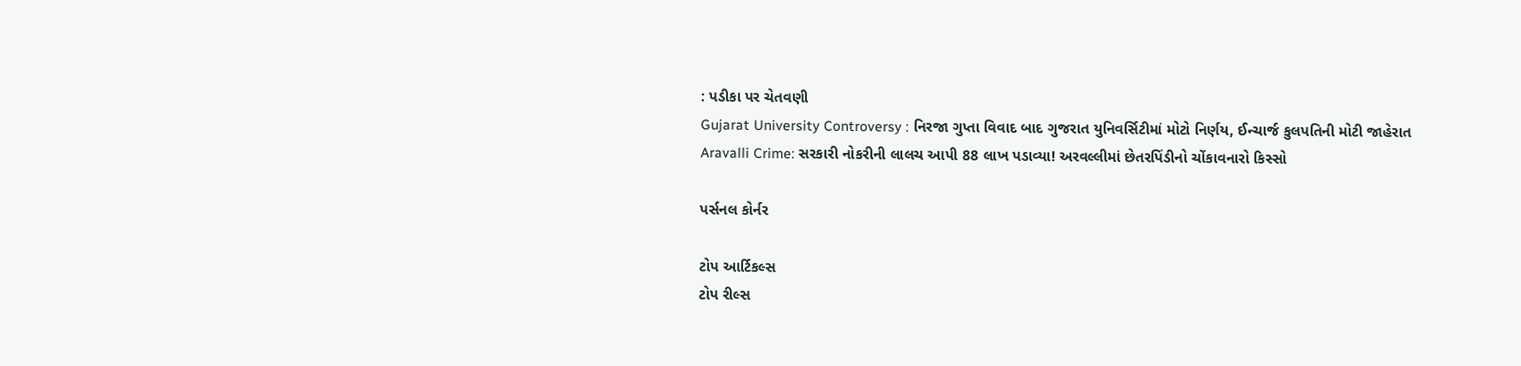: પડીકા પર ચેતવણી
Gujarat University Controversy : નિરજા ગુપ્તા વિવાદ બાદ ગુજરાત યુનિવર્સિટીમાં મોટો નિર્ણય, ઈન્ચાર્જ કુલપતિની મોટી જાહેરાત
Aravalli Crime: સરકારી નોકરીની લાલચ આપી 88 લાખ પડાવ્યા! અરવલ્લીમાં છેતરપિંડીનો ચોંકાવનારો કિસ્સો

પર્સનલ કોર્નર

ટોપ આર્ટિકલ્સ
ટોપ રીલ્સ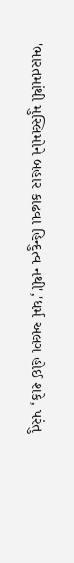'ભારતમાંથી મુસ્લિમોને બહાર કાઢવા હિન્દુત્વ નથી','ધર્મ અલગ હોઈ શકે, પરંતુ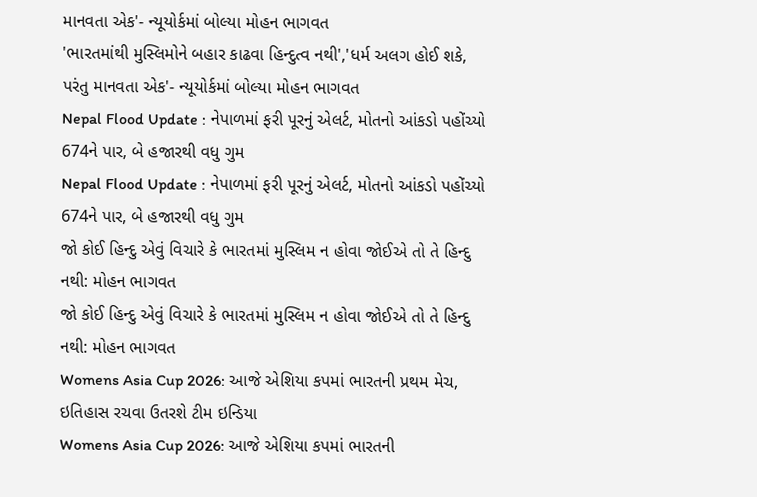માનવતા એક'- ન્યૂયોર્કમાં બોલ્યા મોહન ભાગવત
'ભારતમાંથી મુસ્લિમોને બહાર કાઢવા હિન્દુત્વ નથી','ધર્મ અલગ હોઈ શકે, પરંતુ માનવતા એક'- ન્યૂયોર્કમાં બોલ્યા મોહન ભાગવત
Nepal Flood Update : નેપાળમાં ફરી પૂરનું એલર્ટ, મોતનો આંકડો પહોંચ્યો 674ને પાર, બે હજારથી વધુ ગુમ
Nepal Flood Update : નેપાળમાં ફરી પૂરનું એલર્ટ, મોતનો આંકડો પહોંચ્યો 674ને પાર, બે હજારથી વધુ ગુમ
જો કોઈ હિન્દુ એવું વિચારે કે ભારતમાં મુસ્લિમ ન હોવા જોઈએ તો તે હિન્દુ નથી: મોહન ભાગવત
જો કોઈ હિન્દુ એવું વિચારે કે ભારતમાં મુસ્લિમ ન હોવા જોઈએ તો તે હિન્દુ નથી: મોહન ભાગવત
Womens Asia Cup 2026: આજે એશિયા કપમાં ભારતની પ્રથમ મેચ, ઇતિહાસ રચવા ઉતરશે ટીમ ઇન્ડિયા
Womens Asia Cup 2026: આજે એશિયા કપમાં ભારતની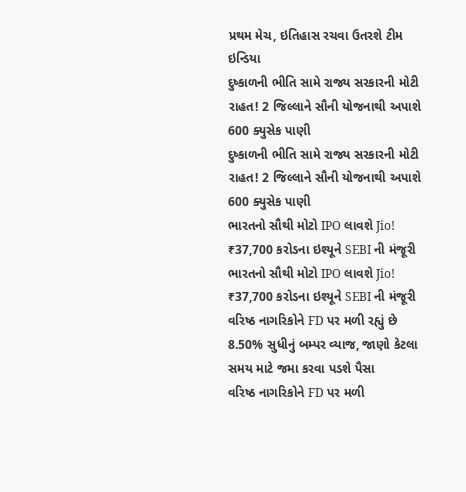પ્રથમ મેચ, ઇતિહાસ રચવા ઉતરશે ટીમ ઇન્ડિયા
દુષ્કાળની ભીતિ સામે રાજ્ય સરકારની મોટી રાહત! 2 જિલ્લાને સૌની યોજનાથી અપાશે 600 ક્યુસેક પાણી
દુષ્કાળની ભીતિ સામે રાજ્ય સરકારની મોટી રાહત! 2 જિલ્લાને સૌની યોજનાથી અપાશે 600 ક્યુસેક પાણી
ભારતનો સૌથી મોટો IPO લાવશે Jio! ₹37,700 કરોડના ઇશ્યૂને SEBI ની મંજૂરી
ભારતનો સૌથી મોટો IPO લાવશે Jio! ₹37,700 કરોડના ઇશ્યૂને SEBI ની મંજૂરી
વરિષ્ઠ નાગરિકોને FD પર મળી રહ્યું છે 8.50% સુધીનું બમ્પર વ્યાજ, જાણો કેટલા સમય માટે જમા કરવા પડશે પૈસા
વરિષ્ઠ નાગરિકોને FD પર મળી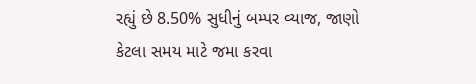રહ્યું છે 8.50% સુધીનું બમ્પર વ્યાજ, જાણો કેટલા સમય માટે જમા કરવા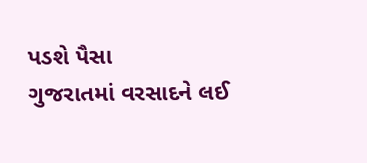પડશે પૈસા
ગુજરાતમાં વરસાદને લઈ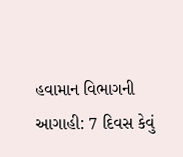હવામાન વિભાગની આગાહી: 7 દિવસ કેવું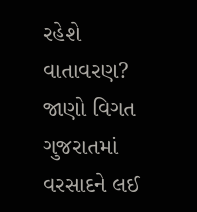રહેશે વાતાવરણ? જાણો વિગત
ગુજરાતમાં વરસાદને લઈ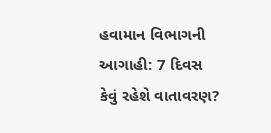હવામાન વિભાગની આગાહી: 7 દિવસ કેવું રહેશે વાતાવરણ?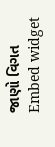જાણો વિગત
Embed widget